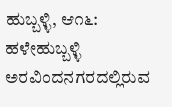ಹುಬ್ಬಳ್ಳಿ, ಆ೧೬: ಹಳೇಹುಬ್ಬಳ್ಳಿ ಅರವಿಂದನಗರದಲ್ಲಿರುವ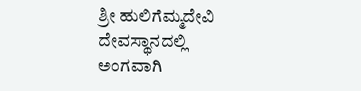ಶ್ರೀ ಹುಲಿಗೆಮ್ಮದೇವಿ ದೇವಸ್ಥಾನದಲ್ಲಿ ಅಂಗವಾಗಿ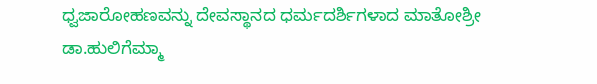ಧ್ವಜಾರೋಹಣವನ್ನು ದೇವಸ್ಥಾನದ ಧರ್ಮದರ್ಶಿಗಳಾದ ಮಾತೋಶ್ರೀ ಡಾ.ಹುಲಿಗೆಮ್ಮಾ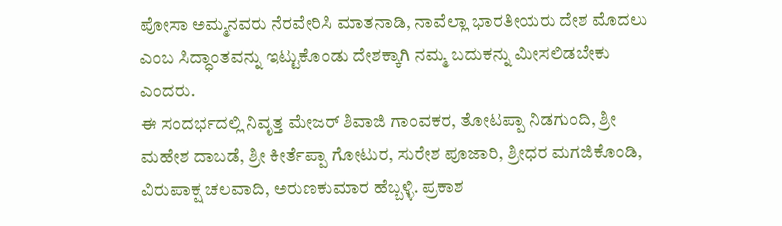ಪೋಸಾ ಅಮ್ಮನವರು ನೆರವೇರಿಸಿ ಮಾತನಾಡಿ, ನಾವೆಲ್ಲಾ ಭಾರತೀಯರು ದೇಶ ಮೊದಲು ಎಂಬ ಸಿದ್ಧಾಂತವನ್ನು ಇಟ್ಟುಕೊಂಡು ದೇಶಕ್ಕಾಗಿ ನಮ್ಮ ಬದುಕನ್ನು ಮೀಸಲಿಡಬೇಕು ಎಂದರು.
ಈ ಸಂದರ್ಭದಲ್ಲಿ ನಿವೃತ್ತ ಮೇಜರ್ ಶಿವಾಜಿ ಗಾಂವಕರ, ತೋಟಪ್ಪಾ ನಿಡಗುಂದಿ, ಶ್ರೀ ಮಹೇಶ ದಾಬಡೆ, ಶ್ರೀ ಕೀರ್ತೆಪ್ಪಾ ಗೋಟುರ, ಸುರೇಶ ಪೂಜಾರಿ, ಶ್ರೀಧರ ಮಗಜಿಕೊಂಡಿ, ವಿರುಪಾಕ್ಷ ಚಲವಾದಿ, ಅರುಣಕುಮಾರ ಹೆಬ್ಬಳ್ಳಿ. ಪ್ರಕಾಶ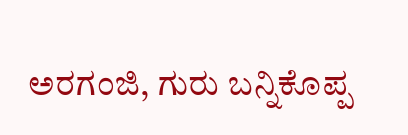ಅರಗಂಜಿ, ಗುರು ಬನ್ನಿಕೊಪ್ಪ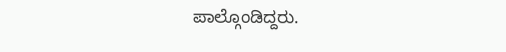ಪಾಲ್ಗೊಂಡಿದ್ದರು.